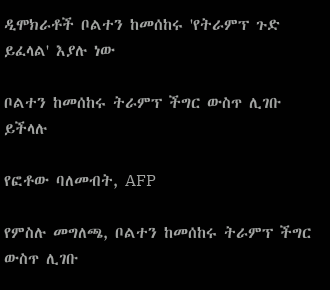ዲሞክራቶች ቦልተን ከመሰከሩ 'የትራምፕ ጉድ ይፈላል' እያሉ ነው

ቦልተን ከመሰከሩ ትራምፕ ችግር ውስጥ ሊገቡ ይችላሉ

የፎቶው ባለመብት, AFP

የምስሉ መግለጫ, ቦልተን ከመሰከሩ ትራምፕ ችግር ውስጥ ሊገቡ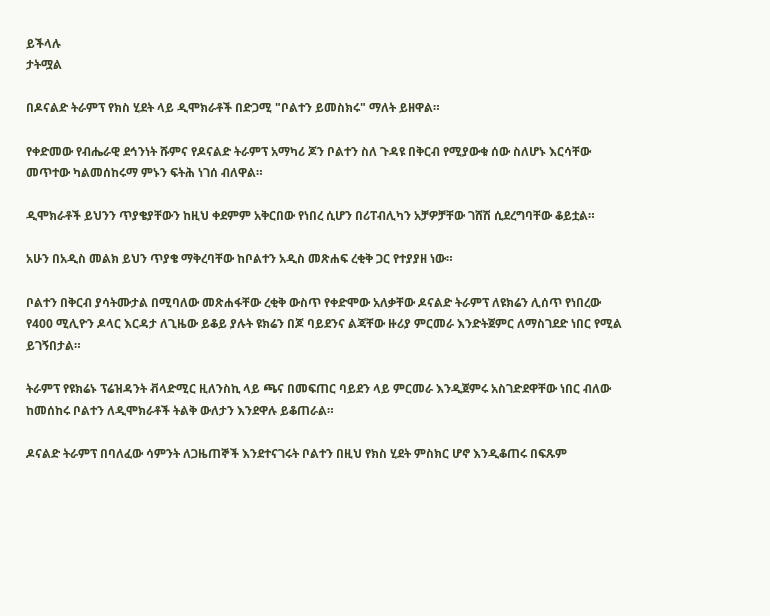ይችላሉ
ታትሟል

በዶናልድ ትራምፕ የክስ ሂደት ላይ ዲሞክራቶች በድጋሚ "ቦልተን ይመስክሩ" ማለት ይዘዋል።

የቀድመው የብሔራዊ ደኅንነት ሹምና የዶናልድ ትራምፕ አማካሪ ጆን ቦልተን ስለ ጉዳዩ በቅርብ የሚያውቁ ሰው ስለሆኑ እርሳቸው መጥተው ካልመሰከሩማ ምኑን ፍትሕ ነገሰ ብለዋል።

ዲሞክራቶች ይህንን ጥያቄያቸውን ከዚህ ቀደምም አቅርበው የነበረ ሲሆን በሪፐብሊካን አቻዎቻቸው ገሸሽ ሲደረግባቸው ቆይቷል።

አሁን በአዲስ መልክ ይህን ጥያቄ ማቅረባቸው ከቦልተን አዲስ መጽሐፍ ረቂቅ ጋር የተያያዘ ነው።

ቦልተን በቅርብ ያሳትሙታል በሚባለው መጽሐፋቸው ረቂቅ ውስጥ የቀድሞው አለቃቸው ዶናልድ ትራምፕ ለዩክሬን ሊሰጥ የነበረው የ400 ሚሊዮን ዶላር እርዳታ ለጊዜው ይቆይ ያሉት ዩክሬን በጆ ባይደንና ልጃቸው ዙሪያ ምርመራ እንድትጀምር ለማስገደድ ነበር የሚል ይገኝበታል።

ትራምፕ የዩክሬኑ ፕሬዝዳንት ቭላድሚር ዚለንስኪ ላይ ጫና በመፍጠር ባይደን ላይ ምርመራ እንዲጀምሩ አስገድደዋቸው ነበር ብለው ከመሰከሩ ቦልተን ለዲሞክራቶች ትልቅ ውለታን እንደዋሉ ይቆጠራል።

ዶናልድ ትራምፕ በባለፈው ሳምንት ለጋዜጠኞች እንደተናገሩት ቦልተን በዚህ የክስ ሂደት ምስክር ሆኖ እንዲቆጠሩ በፍጹም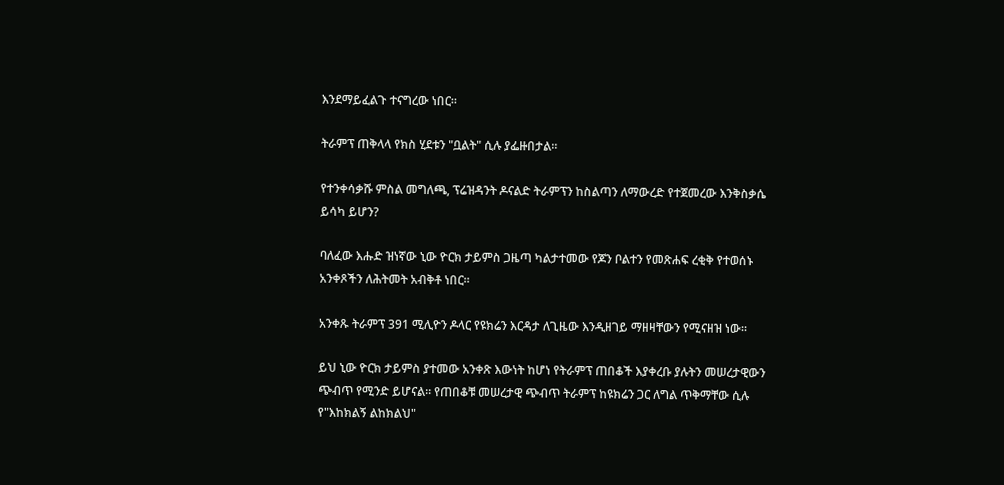እንደማይፈልጉ ተናግረው ነበር።

ትራምፕ ጠቅላላ የክስ ሂደቱን "ቧልት" ሲሉ ያፌዙበታል።

የተንቀሳቃሹ ምስል መግለጫ, ፕሬዝዳንት ዶናልድ ትራምፕን ከስልጣን ለማውረድ የተጀመረው እንቅስቃሴ ይሳካ ይሆን?

ባለፈው እሑድ ዝነኛው ኒው ዮርክ ታይምስ ጋዜጣ ካልታተመው የጆን ቦልተን የመጽሐፍ ረቂቅ የተወሰኑ አንቀጾችን ለሕትመት አብቅቶ ነበር።

አንቀጹ ትራምፕ 391 ሚሊዮን ዶላር የዩክሬን እርዳታ ለጊዜው እንዲዘገይ ማዘዛቸውን የሚናዘዝ ነው።

ይህ ኒው ዮርክ ታይምስ ያተመው አንቀጽ እውነት ከሆነ የትራምፕ ጠበቆች እያቀረቡ ያሉትን መሠረታዊውን ጭብጥ የሚንድ ይሆናል። የጠበቆቹ መሠረታዊ ጭብጥ ትራምፕ ከዩክሬን ጋር ለግል ጥቅማቸው ሲሉ የ"እከክልኝ ልከክልህ"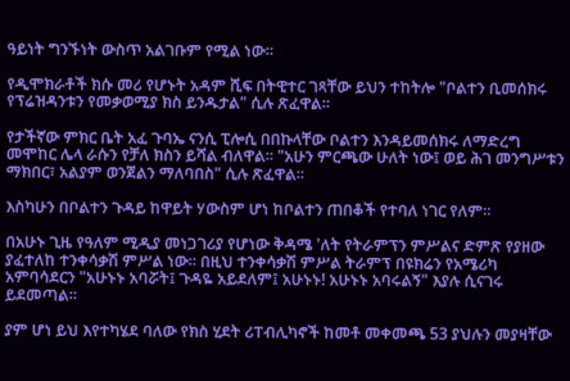ዓይነት ግንኙነት ውስጥ አልገቡም የሚል ነው።

የዲሞክራቶች ክሱ መሪ የሆኑት አዳም ሺፍ በትዊተር ገጻቸው ይህን ተከትሎ "ቦልተን ቢመሰክሩ የፕሬዝዳንቱን የመቃወሚያ ክስ ይንዱታል" ሲሉ ጽፈዋል።

የታችኛው ምክር ቤት አፈ ጉባኤ ናንሲ ፒሎሲ በበኩላቸው ቦልተን እንዳይመሰክሩ ለማድረግ መሞከር ሌላ ራሱን የቻለ ክስን ይሻል ብለዋል። "አሁን ምርጫው ሁለት ነው፤ ወይ ሕገ መንግሥቱን ማክበር፣ አልያም ወንጀልን ማለባበስ" ሲሉ ጽፈዋል።

እስካሁን በቦልተን ጉዳይ ከዋይት ሃውስም ሆነ ከቦልተን ጠበቆች የተባለ ነገር የለም።

በአሁኑ ጊዜ የዓለም ሚዲያ መነጋገሪያ የሆነው ቅዳሜ 'ለት የትራምፕን ምሥልና ድምጽ የያዘው ያፈተለከ ተንቀሳቃሽ ምሥል ነው። በዚህ ተንቀሳቃሽ ምሥል ትራምፕ በዩክሬን የአሜሪካ አምባሳደርን "አሁኑኑ አባሯት፤ ጉዳዬ አይደለም፤ አሁኑኑ! አሁኑኑ አባሩልኝ" እያሉ ሲናገሩ ይደመጣል።

ያም ሆነ ይህ እየተካሄደ ባለው የክስ ሂደት ሪፐብሊካኖች ከመቶ መቀመጫ 53 ያህሉን መያዛቸው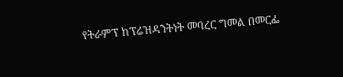የትራምፕ ከፕሬዝዳንትነት መባረር ግመል በመርፌ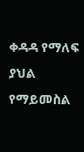ቀዳዳ የማለፍ ያህል የማይመስል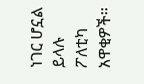ነገር ሆኗል ይላሉ ፖለቲካ አዋቂዎች።